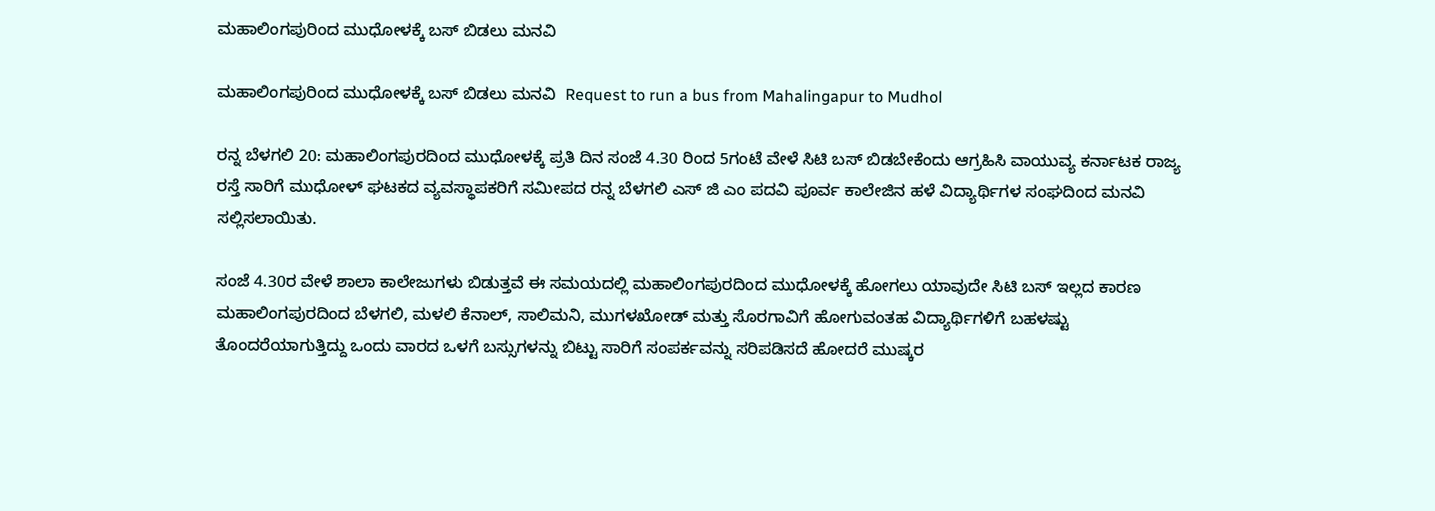ಮಹಾಲಿಂಗಪುರಿಂದ ಮುಧೋಳಕ್ಕೆ ಬಸ್ ಬಿಡಲು ಮನವಿ

ಮಹಾಲಿಂಗಪುರಿಂದ ಮುಧೋಳಕ್ಕೆ ಬಸ್ ಬಿಡಲು ಮನವಿ  Request to run a bus from Mahalingapur to Mudhol

ರನ್ನ ಬೆಳಗಲಿ 20: ಮಹಾಲಿಂಗಪುರದಿಂದ ಮುಧೋಳಕ್ಕೆ ಪ್ರತಿ ದಿನ ಸಂಜೆ 4.30 ರಿಂದ 5ಗಂಟೆ ವೇಳೆ ಸಿಟಿ ಬಸ್ ಬಿಡಬೇಕೆಂದು ಆಗ್ರಹಿಸಿ ವಾಯುವ್ಯ ಕರ್ನಾಟಕ ರಾಜ್ಯ ರಸ್ತೆ ಸಾರಿಗೆ ಮುಧೋಳ್ ಘಟಕದ ವ್ಯವಸ್ಥಾಪಕರಿಗೆ ಸಮೀಪದ ರನ್ನ ಬೆಳಗಲಿ ಎಸ್ ಜಿ ಎಂ ಪದವಿ ಪೂರ್ವ ಕಾಲೇಜಿನ ಹಳೆ ವಿದ್ಯಾರ್ಥಿಗಳ ಸಂಘದಿಂದ ಮನವಿ ಸಲ್ಲಿಸಲಾಯಿತು.

ಸಂಜೆ 4.30ರ ವೇಳೆ ಶಾಲಾ ಕಾಲೇಜುಗಳು ಬಿಡುತ್ತವೆ ಈ ಸಮಯದಲ್ಲಿ ಮಹಾಲಿಂಗಪುರದಿಂದ ಮುಧೋಳಕ್ಕೆ ಹೋಗಲು ಯಾವುದೇ ಸಿಟಿ ಬಸ್ ಇಲ್ಲದ ಕಾರಣ ಮಹಾಲಿಂಗಪುರದಿಂದ ಬೆಳಗಲಿ, ಮಳಲಿ ಕೆನಾಲ್, ಸಾಲಿಮನಿ, ಮುಗಳಖೋಡ್ ಮತ್ತು ಸೊರಗಾವಿಗೆ ಹೋಗುವಂತಹ ವಿದ್ಯಾರ್ಥಿಗಳಿಗೆ ಬಹಳಷ್ಟು ತೊಂದರೆಯಾಗುತ್ತಿದ್ದು ಒಂದು ವಾರದ ಒಳಗೆ ಬಸ್ಸುಗಳನ್ನು ಬಿಟ್ಟು ಸಾರಿಗೆ ಸಂಪರ್ಕವನ್ನು ಸರಿಪಡಿಸದೆ ಹೋದರೆ ಮುಷ್ಕರ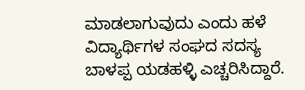ಮಾಡಲಾಗುವುದು ಎಂದು ಹಳೆ ವಿದ್ಯಾರ್ಥಿಗಳ ಸಂಘದ ಸದಸ್ಯ ಬಾಳಪ್ಪ ಯಡಹಳ್ಳಿ ಎಚ್ಚರಿಸಿದ್ದಾರೆ.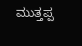ಮುತ್ತಪ್ಪ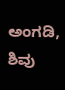ಅಂಗಡಿ, ಶಿವು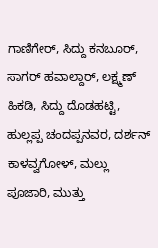ಗಾಣಿಗೇರ್, ಸಿದ್ದು ಕನಬೂರ್, ಸಾಗರ್ ಹವಾಲ್ದಾರ್, ಲಕ್ಷ್ಮಣ್ ಹಿಕಡಿ, ಸಿದ್ದು ದೊಡಹಟ್ಟಿ, ಹುಲ್ಲಪ್ಪ ಚಂದಪ್ಪನವರ, ದರ್ಶನ್ ಕಾಳವ್ವಗೋಳ್, ಮಲ್ಲು ಪೂಜಾರಿ, ಮುತ್ತು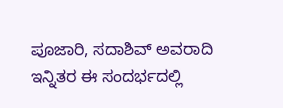ಪೂಜಾರಿ, ಸದಾಶಿವ್ ಅವರಾದಿ ಇನ್ನಿತರ ಈ ಸಂದರ್ಭದಲ್ಲಿ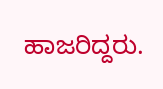ಹಾಜರಿದ್ದರು.